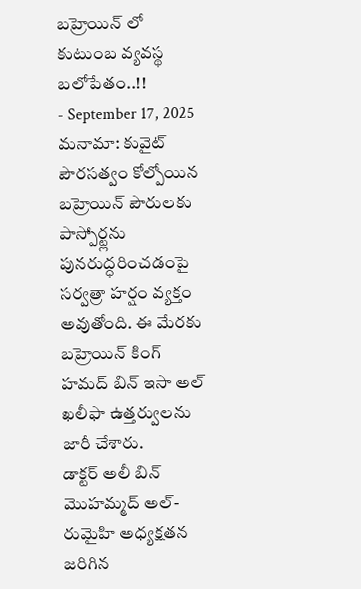బహ్రెయిన్ లో కుటుంబ వ్యవస్థ బలోపేతం..!!
- September 17, 2025
మనామా: కువైట్ పౌరసత్వం కోల్పోయిన బహ్రెయిన్ పౌరులకు పాస్పోర్ట్లను పునరుద్ధరించడంపై సర్వత్రా హర్షం వ్యక్తం అవుతోంది. ఈ మేరకు బహ్రెయిన్ కింగ్ హమద్ బిన్ ఇసా అల్ ఖలీఫా ఉత్తర్వులను జారీ చేశారు.
డాక్టర్ అలీ బిన్ మొహమ్మద్ అల్-రుమైహి అధ్యక్షతన జరిగిన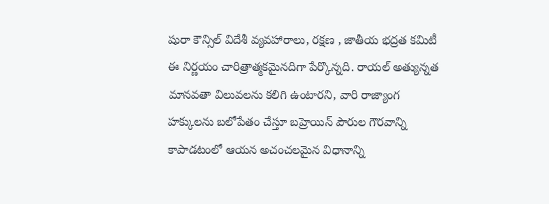షురా కౌన్సిల్ విదేశీ వ్యవహారాలు, రక్షణ , జాతీయ భద్రత కమిటీ ఈ నిర్ణయం చారిత్రాత్మకమైనదిగా పేర్కొన్నది. రాయల్ అత్యున్నత మానవతా విలువలను కలిగి ఉంటారని, వారి రాజ్యాంగ హక్కులను బలోపేతం చేస్తూ బహ్రెయిన్ పౌరుల గౌరవాన్ని కాపాడటంలో ఆయన అచంచలమైన విధానాన్ని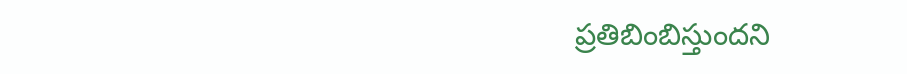ప్రతిబింబిస్తుందని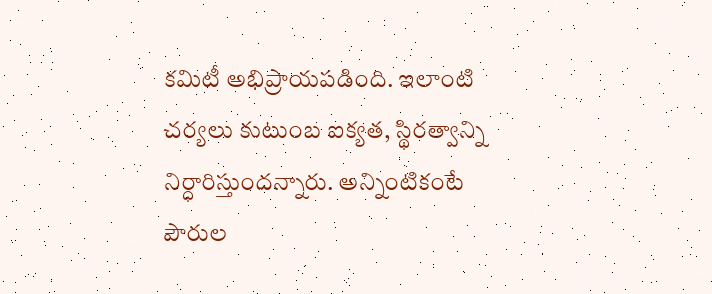కమిటీ అభిప్రాయపడింది. ఇలాంటి చర్యలు కుటుంబ ఐక్యత, స్థిరత్వాన్ని నిర్ధారిస్తుందన్నారు. అన్నింటికంటే పౌరుల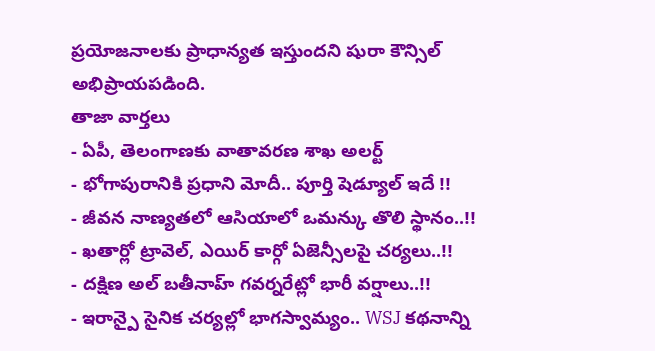ప్రయోజనాలకు ప్రాధాన్యత ఇస్తుందని షురా కౌన్సిల్ అభిప్రాయపడింది.
తాజా వార్తలు
- ఏపీ, తెలంగాణకు వాతావరణ శాఖ అలర్ట్
- భోగాపురానికి ప్రధాని మోదీ.. పూర్తి షెడ్యూల్ ఇదే !!
- జీవన నాణ్యతలో ఆసియాలో ఒమన్కు తొలి స్థానం..!!
- ఖతార్లో ట్రావెల్, ఎయిర్ కార్గో ఏజెన్సీలపై చర్యలు..!!
- దక్షిణ అల్ బతీనాహ్ గవర్నరేట్లో భారీ వర్షాలు..!!
- ఇరాన్పై సైనిక చర్యల్లో భాగస్వామ్యం.. WSJ కథనాన్ని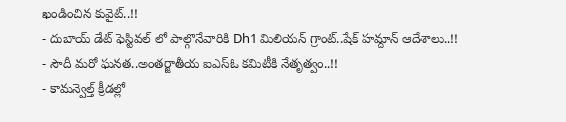ఖండించిన కువైట్..!!
- దుబాయ్ డేట్ ఫెస్టివల్ లో పాల్గొనేవారికి Dh1 మిలియన్ గ్రాంట్..షేక్ హమ్దాన్ ఆదేశాలు..!!
- సౌదీ మరో ఘనత..అంతర్జాతీయ ఐఎస్ఓ కమిటీకి నేతృత్వం..!!
- కామన్వెల్త్ క్రీడల్లో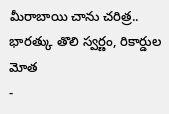మీరాబాయి చాను చరిత్ర.. భారత్కు తొలి స్వర్ణం, రికార్డుల మోత
-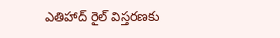ఎతిహాద్ రైల్ విస్తరణకు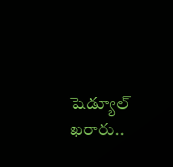షెడ్యూల్ ఖరారు..